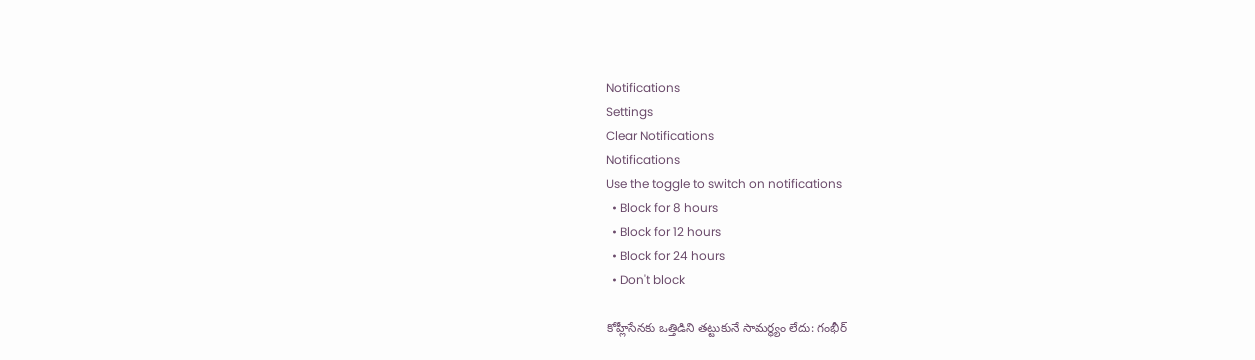Notifications
Settings
Clear Notifications
Notifications
Use the toggle to switch on notifications
  • Block for 8 hours
  • Block for 12 hours
  • Block for 24 hours
  • Don't block

కోహ్లీసేనకు ఒత్తిడిని తట్టుకునే సామర్థ్యం లేదు: గంభీర్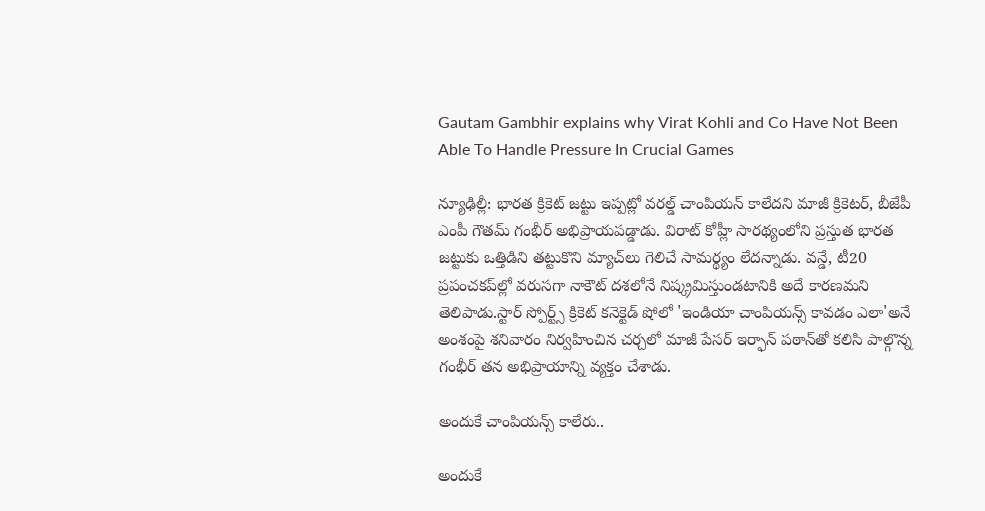Gautam Gambhir explains why Virat Kohli and Co Have Not Been Able To Handle Pressure In Crucial Games

న్యూఢిల్లీ: భారత క్రికెట్ జట్టు ఇప్పట్లో వరల్డ్ చాంపియన్ కాలేదని మాజీ క్రికెటర్, బీజేపీ ఎంపీ గౌతమ్ గంభీర్ అభిప్రాయపడ్డాడు. విరాట్ కోహ్లీ సారథ్యంలోని ప్రస్తుత భారత జట్టుకు ఒత్తిడిని తట్టుకొని మ్యాచ్‌లు గెలిచే సామర్థ్యం లేదన్నాడు. వన్డే, టీ20 ప్రపంచకప్‌ల్లో వరుసగా నాకౌట్ దశలోనే నిష్క్రమిస్తుండటానికి అదే కారణమని తెలిపాడు.స్టార్ స్పోర్ట్స్ క్రికెట్ కనెక్టెడ్ షోలో 'ఇండియా చాంపియన్స్ కావడం ఎలా'అనే అంశంపై శనివారం నిర్వహించిన చర్చలో మాజీ పేసర్ ఇర్ఫాన్ పఠాన్‌తో కలిసి పాల్గొన్న గంభీర్ తన అభిప్రాయాన్ని వ్యక్తం చేశాడు.

అందుకే చాంపియన్స్ కాలేరు..

అందుకే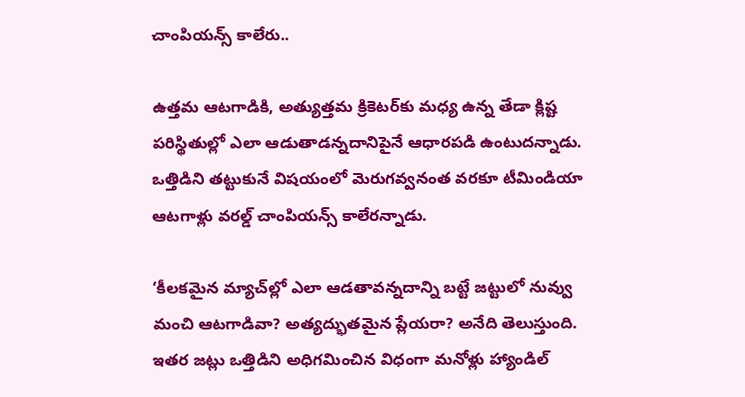చాంపియన్స్ కాలేరు..

ఉత్తమ ఆటగాడికి, అత్యుత్తమ క్రికెటర్‌కు మధ్య ఉన్న తేడా క్లిష్ట పరిస్థితుల్లో ఎలా ఆడుతాడన్నదానిపైనే ఆధారపడి ఉంటుదన్నాడు. ఒత్తిడిని తట్టుకునే విషయంలో మెరుగవ్వనంత వరకూ టీమిండియా ఆటగాళ్లు వరల్డ్ చాంపియన్స్ కాలేరన్నాడు.

‘కీలకమైన మ్యాచ్‌ల్లో ఎలా ఆడతావన్నదాన్ని బట్టే జట్టులో నువ్వు మంచి ఆటగాడివా? అత్యద్భుతమైన ప్లేయరా? అనేది తెలుస్తుంది. ఇతర జట్లు ఒత్తిడిని అధిగమించిన విధంగా మనోళ్లు హ్యాండిల్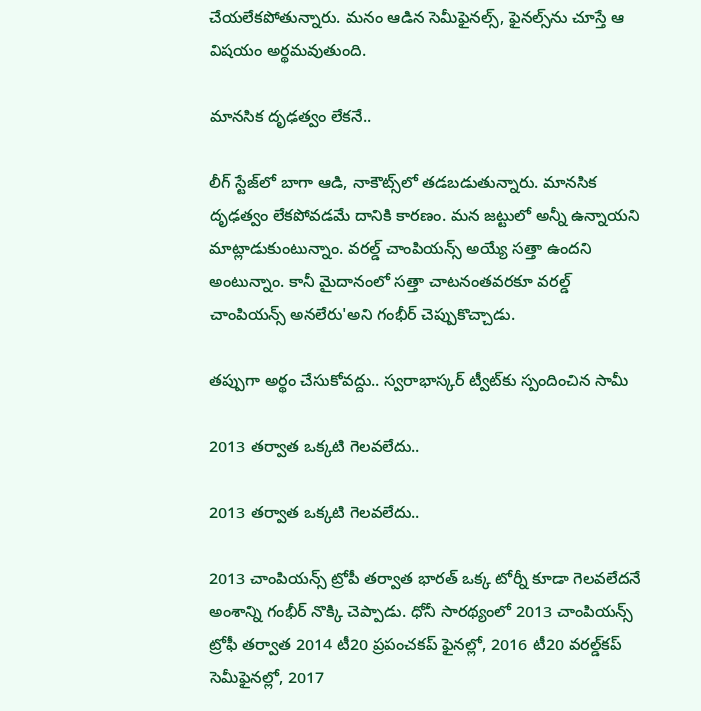చేయలేకపోతున్నారు. మనం ఆడిన సెమీఫైనల్స్, ఫైనల్స్‌ను చూస్తే ఆ విషయం అర్థమవుతుంది.

మానసిక దృఢత్వం లేకనే..

లీగ్ స్టేజ్‌లో బాగా ఆడి, నాకౌట్స్‌లో తడబడుతున్నారు. మానసిక దృఢత్వం లేకపోవడమే దానికి కారణం. మన జట్టులో అన్నీ ఉన్నాయని మాట్లాడుకుంటున్నాం. వరల్డ్ చాంపియన్స్ అయ్యే సత్తా ఉందని అంటున్నాం. కానీ మైదానంలో సత్తా చాటనంతవరకూ వరల్డ్ చాంపియన్స్ అనలేరు'అని గంభీర్ చెప్పుకొచ్చాడు.

తప్పుగా అర్థం చేసుకోవద్దు.. స్వరాభాస్కర్ ట్వీట్‌కు స్పందించిన సామీ

2013 తర్వాత ఒక్కటి గెలవలేదు..

2013 తర్వాత ఒక్కటి గెలవలేదు..

2013 చాంపియన్స్ ట్రోపీ తర్వాత భారత్ ఒక్క టోర్నీ కూడా గెలవలేదనే అంశాన్ని గంభీర్ నొక్కి చెప్పాడు. ధోనీ సారథ్యంలో 2013 చాంపియన్స్ ట్రోఫీ తర్వాత 2014 టీ20 ప్రపంచకప్ ఫైనల్లో, 2016 టీ20 వరల్డ్‌కప్ సెమీఫైనల్లో, 2017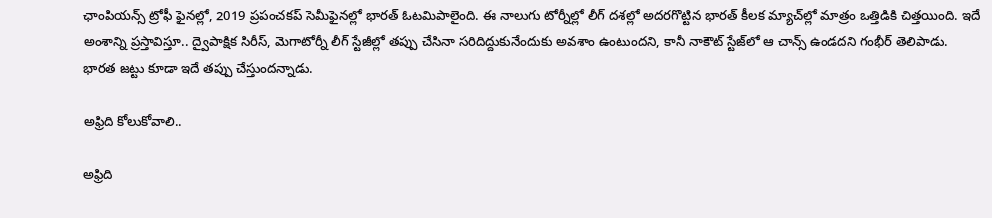ఛాంపియన్స్ ట్రోఫీ ఫైనల్లో, 2019 ప్రపంచకప్ సెమీఫైనల్లో భారత్ ఓటమిపాలైంది. ఈ నాలుగు టోర్నీల్లో లీగ్ దశల్లో అదరగొట్టిన భారత్ కీలక మ్యాచ్‌ల్లో మాత్రం ఒత్తిడికి చిత్తయింది. ఇదే అంశాన్ని ప్రస్తావిస్తూ.. ద్వైపాక్షిక సిరీస్, మెగాటోర్నీ లీగ్ స్టేజీల్లో తప్పు చేసినా సరిదిద్దుకునేందుకు అవశాం ఉంటుందని, కానీ నాకౌట్ స్టేజ్‌లో ఆ చాన్స్ ఉండదని గంభీర్ తెలిపాడు. భారత జట్టు కూడా ఇదే తప్పు చేస్తుందన్నాడు.

అఫ్రిది కోలుకోవాలి..

అఫ్రిది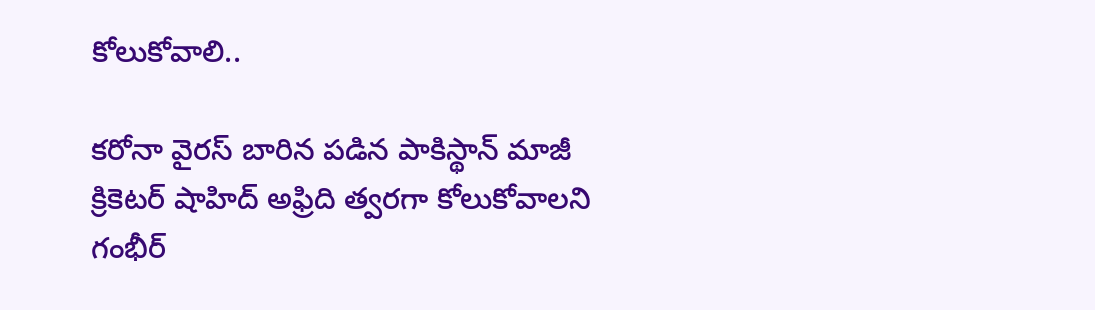కోలుకోవాలి..

కరోనా వైరస్ బారిన పడిన పాకిస్థాన్ మాజీ క్రికెటర్ షాహిద్ అఫ్రిది త్వరగా కోలుకోవాలని గంభీర్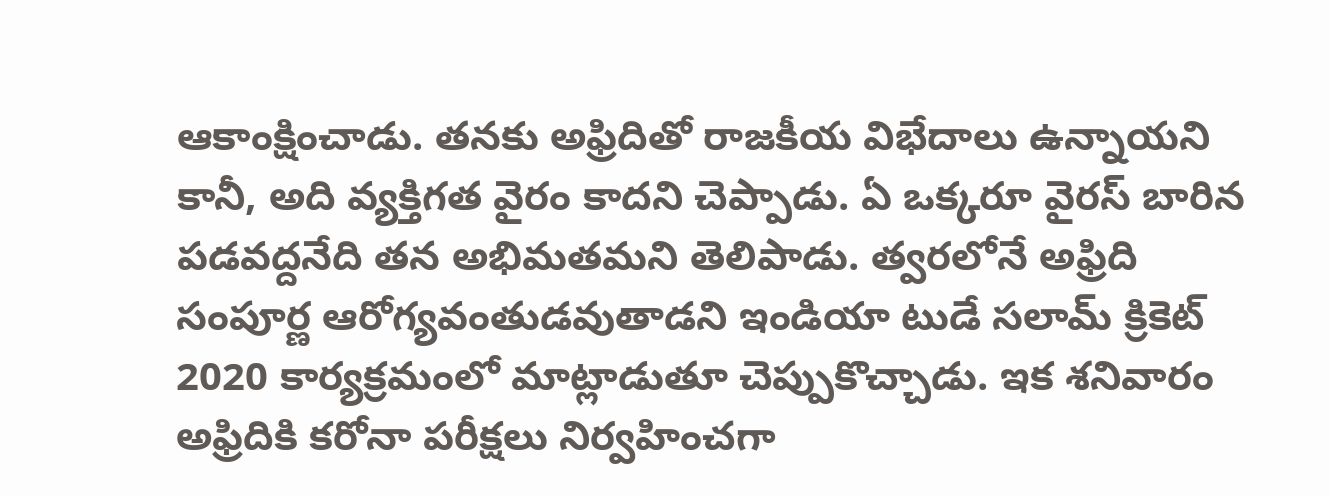ఆకాంక్షించాడు. తనకు అఫ్రిదితో రాజకీయ విభేదాలు ఉన్నాయని కానీ, అది వ్యక్తిగత వైరం కాదని చెప్పాడు. ఏ ఒక్కరూ వైరస్ బారిన పడవద్దనేది తన అభిమతమని తెలిపాడు. త్వరలోనే అఫ్రిది సంపూర్ణ ఆరోగ్యవంతుడవుతాడని ఇండియా టుడే సలామ్ క్రికెట్‌ 2020 కార్యక్రమంలో మాట్లాడుతూ చెప్పుకొచ్చాడు. ఇక శనివారం అఫ్రిదికి కరోనా పరీక్షలు నిర్వహించగా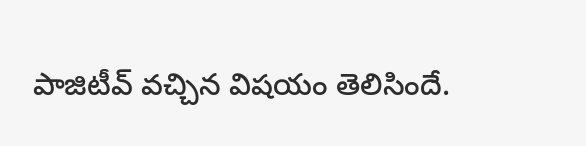పాజిటీవ్ వచ్చిన విషయం తెలిసిందే.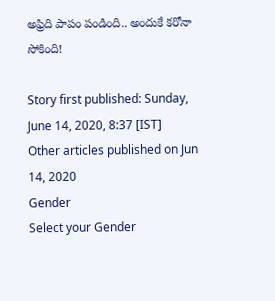అఫ్రిది పాపం పండింది.. అందుకే కరోనా సోకింది!

Story first published: Sunday, June 14, 2020, 8:37 [IST]
Other articles published on Jun 14, 2020
Gender
Select your Gender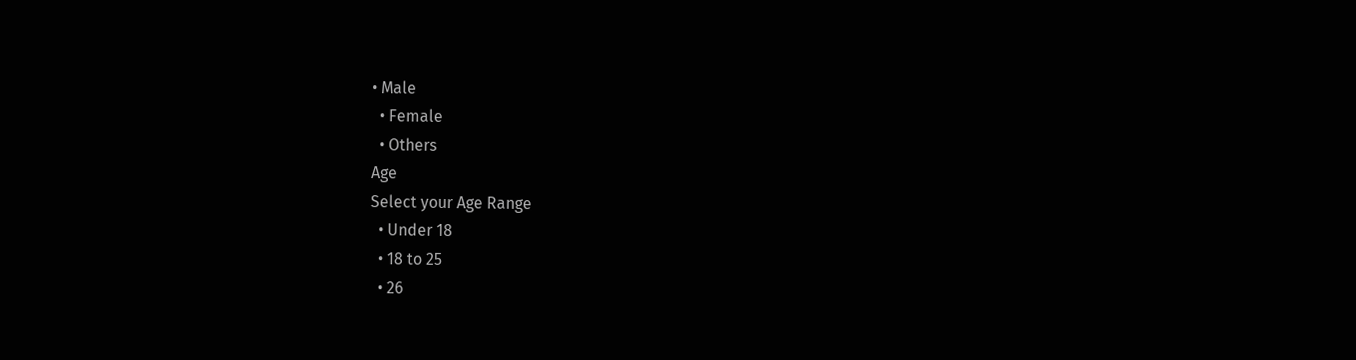• Male
  • Female
  • Others
Age
Select your Age Range
  • Under 18
  • 18 to 25
  • 26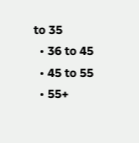to 35
  • 36 to 45
  • 45 to 55
  • 55+